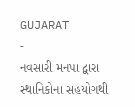GUJARAT
-
નવસારી મનપા દ્વારા સ્થાનિકોના સહયોગથી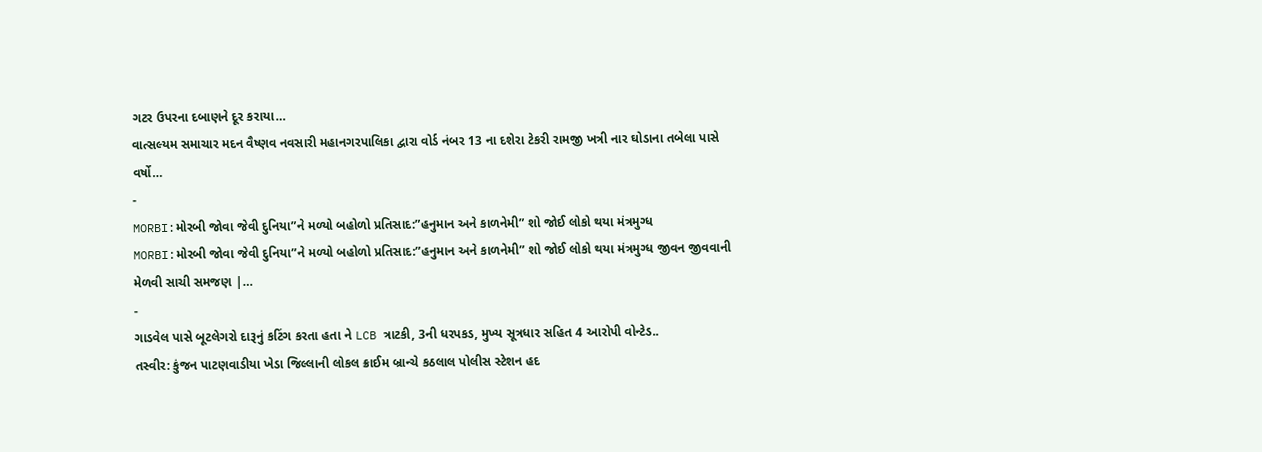ગટર ઉપરના દબાણને દૂર કરાયા…
વાત્સલ્યમ સમાચાર મદન વૈષ્ણવ નવસારી મહાનગરપાલિકા દ્વારા વોર્ડ નંબર 13 ના દશેરા ટેકરી રામજી ખત્રી નાર ઘોડાના તબેલા પાસે વર્ષો…
-
MORBI:મોરબી જોવા જેવી દુનિયા”ને મળ્યો બહોળો પ્રતિસાદ:”હનુમાન અને કાળનેમી” શો જોઈ લોકો થયા મંત્રમુગ્ધ
MORBI:મોરબી જોવા જેવી દુનિયા”ને મળ્યો બહોળો પ્રતિસાદ:”હનુમાન અને કાળનેમી” શો જોઈ લોકો થયા મંત્રમુગ્ધ જીવન જીવવાની મેળવી સાચી સમજણ |…
-
ગાડવેલ પાસે બૂટલેગરો દારૂનું કટિંગ કરતા હતા ને LCB ત્રાટકી, 3ની ધરપકડ, મુખ્ય સૂત્રધાર સહિત 4 આરોપી વોન્ટેડ..
તસ્વીર: કુંજન પાટણવાડીયા ખેડા જિલ્લાની લોકલ ક્રાઈમ બ્રાન્ચે કઠલાલ પોલીસ સ્ટેશન હદ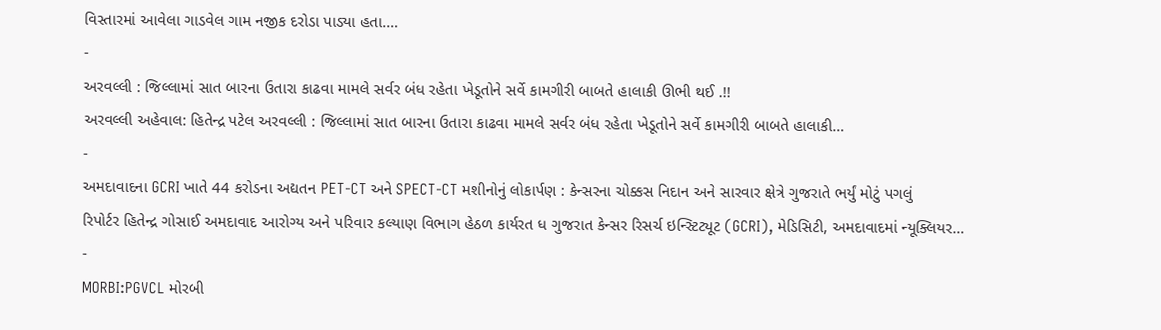વિસ્તારમાં આવેલા ગાડવેલ ગામ નજીક દરોડા પાડ્યા હતા.…
-
અરવલ્લી : જિલ્લામાં સાત બારના ઉતારા કાઢવા મામલે સર્વર બંધ રહેતા ખેડૂતોને સર્વે કામગીરી બાબતે હાલાકી ઊભી થઈ .!!
અરવલ્લી અહેવાલ: હિતેન્દ્ર પટેલ અરવલ્લી : જિલ્લામાં સાત બારના ઉતારા કાઢવા મામલે સર્વર બંધ રહેતા ખેડૂતોને સર્વે કામગીરી બાબતે હાલાકી…
-
અમદાવાદના GCRI ખાતે 44 કરોડના અદ્યતન PET-CT અને SPECT-CT મશીનોનું લોકાર્પણ : કેન્સરના ચોક્કસ નિદાન અને સારવાર ક્ષેત્રે ગુજરાતે ભર્યું મોટું પગલું
રિપોર્ટર હિતેન્દ્ર ગોસાઈ અમદાવાદ આરોગ્ય અને પરિવાર કલ્યાણ વિભાગ હેઠળ કાર્યરત ધ ગુજરાત કેન્સર રિસર્ચ ઇન્સ્ટિટ્યૂટ (GCRI), મેડિસિટી, અમદાવાદમાં ન્યૂક્લિયર…
-
MORBI:PGVCL મોરબી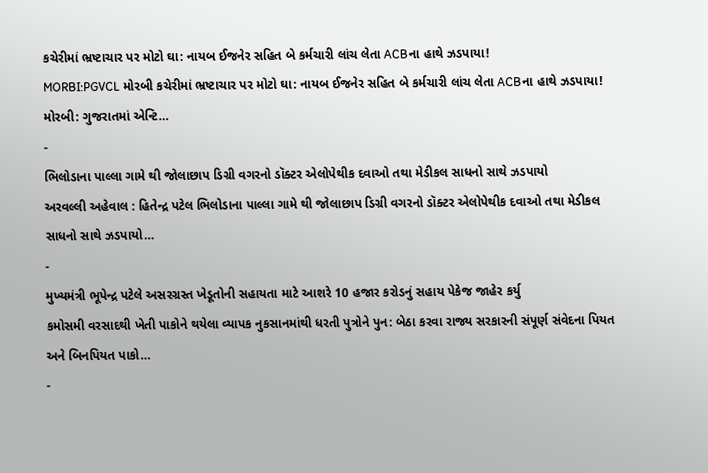કચેરીમાં ભ્રષ્ટાચાર પર મોટો ઘા: નાયબ ઈજનેર સહિત બે કર્મચારી લાંચ લેતા ACBના હાથે ઝડપાયા!
MORBI:PGVCL મોરબી કચેરીમાં ભ્રષ્ટાચાર પર મોટો ઘા: નાયબ ઈજનેર સહિત બે કર્મચારી લાંચ લેતા ACBના હાથે ઝડપાયા! મોરબી: ગુજરાતમાં એન્ટિ…
-
ભિલોડાના પાલ્લા ગામે થી જોલાછાપ ડિગ્રી વગરનો ડૉક્ટર એલોપેથીક દવાઓ તથા મેડીકલ સાધનો સાથે ઝડપાયો
અરવલ્લી અહેવાલ : હિતેન્દ્ર પટેલ ભિલોડાના પાલ્લા ગામે થી જોલાછાપ ડિગ્રી વગરનો ડૉક્ટર એલોપેથીક દવાઓ તથા મેડીકલ સાધનો સાથે ઝડપાયો…
-
મુખ્યમંત્રી ભૂપેન્દ્ર પટેલે અસરગ્રસ્ત ખેડૂતોની સહાયતા માટે આશરે 10 હજાર કરોડનું સહાય પેકેજ જાહેર કર્યુ
કમોસમી વરસાદથી ખેતી પાકોને થયેલા વ્યાપક નુકસાનમાંથી ધરતી પુત્રોને પુન: બેઠા કરવા રાજ્ય સરકારની સંપૂર્ણ સંવેદના પિયત અને બિનપિયત પાકો…
-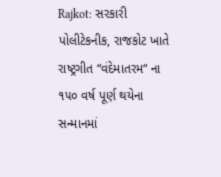Rajkot: સરકારી પોલીટેકનીક, રાજકોટ ખાતે રાષ્ટ્રગીત “વંદેમાતરમ“ ના ૧૫૦ વર્ષ પૂર્ણ થયેના સન્માનમાં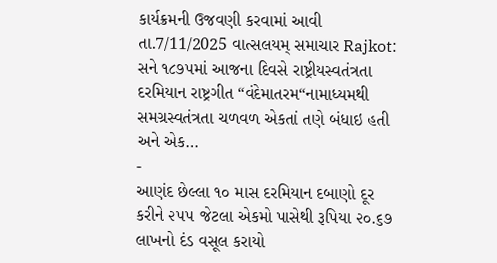કાર્યક્રમની ઉજવણી કરવામાં આવી
તા.7/11/2025 વાત્સલયમ્ સમાચાર Rajkot: સને ૧૮૭૫માં આજના દિવસે રાષ્ટ્રીયસ્વતંત્રતા દરમિયાન રાષ્ટ્રગીત “વંદેમાતરમ“નામાધ્યમથી સમગ્રસ્વતંત્રતા ચળવળ એકતાં તણે બંધાઇ હતી અને એક…
-
આણંદ છેલ્લા ૧૦ માસ દરમિયાન દબાણો દૂર કરીને ૨૫૫ જેટલા એકમો પાસેથી રૂપિયા ૨૦.૬૭ લાખનો દંડ વસૂલ કરાયો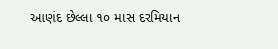આણંદ છેલ્લા ૧૦ માસ દરમિયાન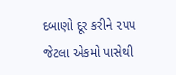દબાણો દૂર કરીને ૨૫૫ જેટલા એકમો પાસેથી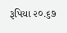રૂપિયા ૨૦.૬૭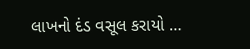લાખનો દંડ વસૂલ કરાયો …